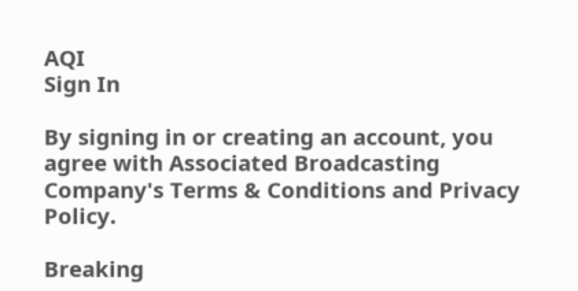AQI
Sign In

By signing in or creating an account, you agree with Associated Broadcasting Company's Terms & Conditions and Privacy Policy.

Breaking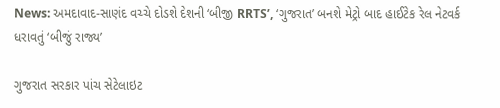News: અમદાવાદ-સાણંદ વચ્ચે દોડશે દેશની ‘બીજી RRTS’, ‘ગુજરાત’ બનશે મેટ્રો બાદ હાઈટેક રેલ નેટવર્ક ધરાવતું ‘બીજું રાજ્ય’

ગુજરાત સરકાર પાંચ સેટેલાઇટ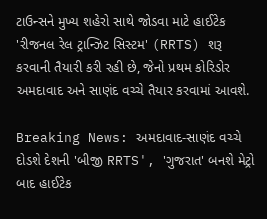ટાઉન્સને મુખ્ય શહેરો સાથે જોડવા માટે હાઈટેક 'રીજનલ રેલ ટ્રાન્ઝિટ સિસ્ટમ' (RRTS) શરૂ કરવાની તૈયારી કરી રહી છે, જેનો પ્રથમ કોરિડોર અમદાવાદ અને સાણંદ વચ્ચે તૈયાર કરવામાં આવશે.

Breaking News: અમદાવાદ-સાણંદ વચ્ચે દોડશે દેશની 'બીજી RRTS', 'ગુજરાત' બનશે મેટ્રો બાદ હાઈટેક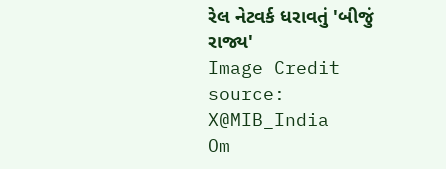રેલ નેટવર્ક ધરાવતું 'બીજું રાજ્ય'
Image Credit source: X@MIB_India
Om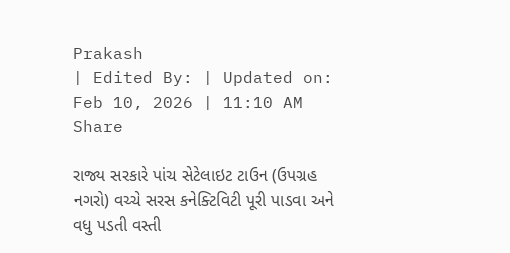Prakash
| Edited By: | Updated on: Feb 10, 2026 | 11:10 AM
Share

રાજ્ય સરકારે પાંચ સેટેલાઇટ ટાઉન (ઉપગ્રહ નગરો) વચ્ચે સરસ કનેક્ટિવિટી પૂરી પાડવા અને વધુ પડતી વસ્તી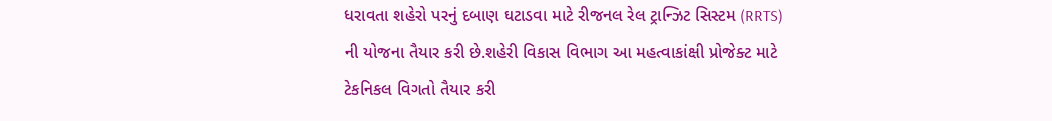ધરાવતા શહેરો પરનું દબાણ ઘટાડવા માટે રીજનલ રેલ ટ્રાન્ઝિટ સિસ્ટમ (RRTS) ની યોજના તૈયાર કરી છે.શહેરી વિકાસ વિભાગ આ મહત્વાકાંક્ષી પ્રોજેક્ટ માટે ટેકનિકલ વિગતો તૈયાર કરી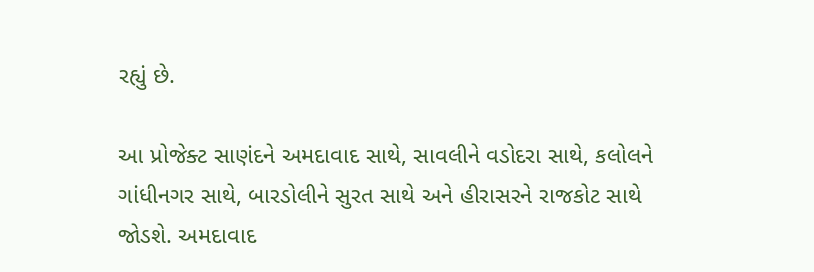રહ્યું છે.

આ પ્રોજેક્ટ સાણંદને અમદાવાદ સાથે, સાવલીને વડોદરા સાથે, કલોલને ગાંધીનગર સાથે, બારડોલીને સુરત સાથે અને હીરાસરને રાજકોટ સાથે જોડશે. અમદાવાદ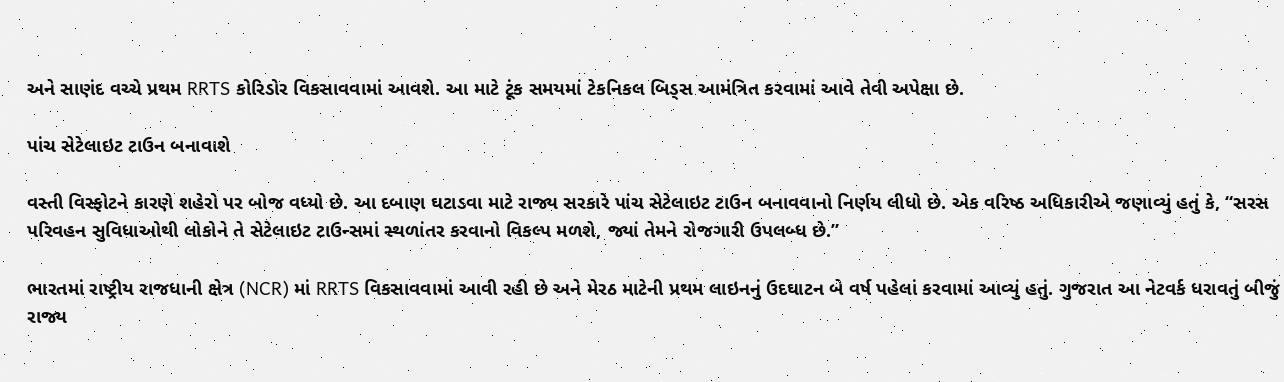અને સાણંદ વચ્ચે પ્રથમ RRTS કોરિડોર વિકસાવવામાં આવશે. આ માટે ટૂંક સમયમાં ટેકનિકલ બિડ્સ આમંત્રિત કરવામાં આવે તેવી અપેક્ષા છે.

પાંચ સેટેલાઇટ ટાઉન બનાવાશે

વસ્તી વિસ્ફોટને કારણે શહેરો પર બોજ વધ્યો છે. આ દબાણ ઘટાડવા માટે રાજ્ય સરકારે પાંચ સેટેલાઇટ ટાઉન બનાવવાનો નિર્ણય લીધો છે. એક વરિષ્ઠ અધિકારીએ જણાવ્યું હતું કે, “સરસ પરિવહન સુવિધાઓથી લોકોને તે સેટેલાઇટ ટાઉન્સમાં સ્થળાંતર કરવાનો વિકલ્પ મળશે, જ્યાં તેમને રોજગારી ઉપલબ્ધ છે.”

ભારતમાં રાષ્ટ્રીય રાજધાની ક્ષેત્ર (NCR) માં RRTS વિકસાવવામાં આવી રહી છે અને મેરઠ માટેની પ્રથમ લાઇનનું ઉદઘાટન બે વર્ષ પહેલાં કરવામાં આવ્યું હતું. ગુજરાત આ નેટવર્ક ધરાવતું બીજું રાજ્ય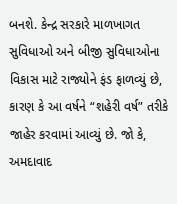બનશે. કેન્દ્ર સરકારે માળખાગત સુવિધાઓ અને બીજી સુવિધાઓના વિકાસ માટે રાજ્યોને ફંડ ફાળવ્યું છે, કારણ કે આ વર્ષને “શહેરી વર્ષ” તરીકે જાહેર કરવામાં આવ્યું છે. જો કે, અમદાવાદ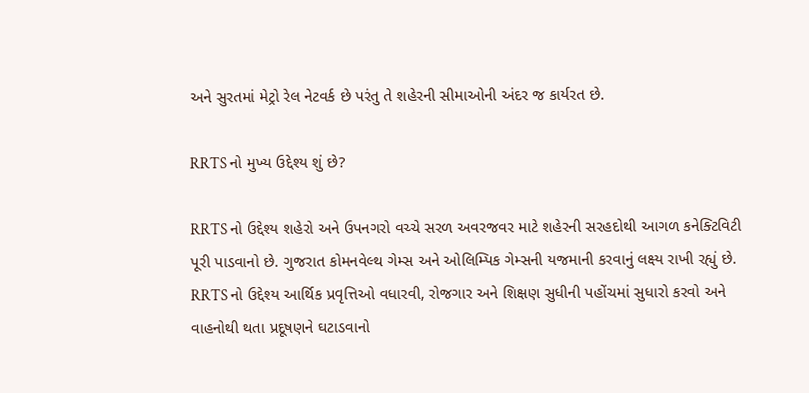અને સુરતમાં મેટ્રો રેલ નેટવર્ક છે પરંતુ તે શહેરની સીમાઓની અંદર જ કાર્યરત છે.

RRTS નો મુખ્ય ઉદ્દેશ્ય શું છે?

RRTS નો ઉદ્દેશ્ય શહેરો અને ઉપનગરો વચ્ચે સરળ અવરજવર માટે શહેરની સરહદોથી આગળ કનેક્ટિવિટી પૂરી પાડવાનો છે. ગુજરાત કોમનવેલ્થ ગેમ્સ અને ઓલિમ્પિક ગેમ્સની યજમાની કરવાનું લક્ષ્ય રાખી રહ્યું છે. RRTS નો ઉદ્દેશ્ય આર્થિક પ્રવૃત્તિઓ વધારવી, રોજગાર અને શિક્ષણ સુધીની પહોંચમાં સુધારો કરવો અને વાહનોથી થતા પ્રદૂષણને ઘટાડવાનો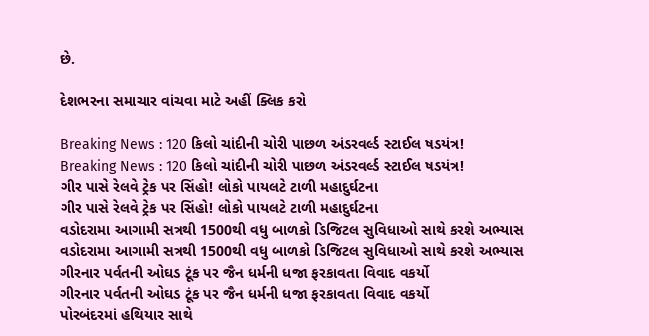છે.

દેશભરના સમાચાર વાંચવા માટે અહીં ક્લિક કરો

Breaking News : 120 કિલો ચાંદીની ચોરી પાછળ અંડરવર્લ્ડ સ્ટાઈલ ષડયંત્ર!
Breaking News : 120 કિલો ચાંદીની ચોરી પાછળ અંડરવર્લ્ડ સ્ટાઈલ ષડયંત્ર!
ગીર પાસે રેલવે ટ્રેક પર સિંહો! લોકો પાયલટે ટાળી મહાદુર્ઘટના
ગીર પાસે રેલવે ટ્રેક પર સિંહો! લોકો પાયલટે ટાળી મહાદુર્ઘટના
વડોદરામા આગામી સત્રથી 1500થી વધુ બાળકો ડિજિટલ સુવિધાઓ સાથે કરશે અભ્યાસ
વડોદરામા આગામી સત્રથી 1500થી વધુ બાળકો ડિજિટલ સુવિધાઓ સાથે કરશે અભ્યાસ
ગીરનાર પર્વતની ઓઘડ ટૂંક પર જૈન ધર્મની ધજા ફરકાવતા વિવાદ વકર્યો
ગીરનાર પર્વતની ઓઘડ ટૂંક પર જૈન ધર્મની ધજા ફરકાવતા વિવાદ વકર્યો
પોરબંદરમાં હથિયાર સાથે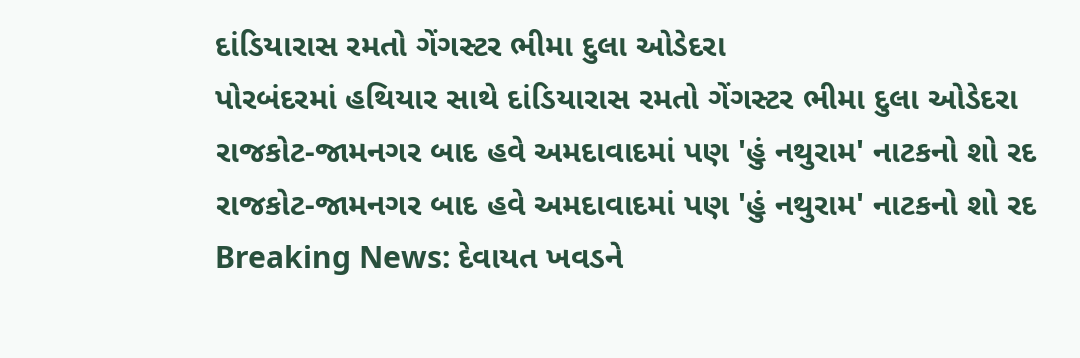દાંડિયારાસ રમતો ગેંગસ્ટર ભીમા દુલા ઓડેદરા
પોરબંદરમાં હથિયાર સાથે દાંડિયારાસ રમતો ગેંગસ્ટર ભીમા દુલા ઓડેદરા
રાજકોટ-જામનગર બાદ હવે અમદાવાદમાં પણ 'હું નથુરામ' નાટકનો શો રદ
રાજકોટ-જામનગર બાદ હવે અમદાવાદમાં પણ 'હું નથુરામ' નાટકનો શો રદ
Breaking News: દેવાયત ખવડને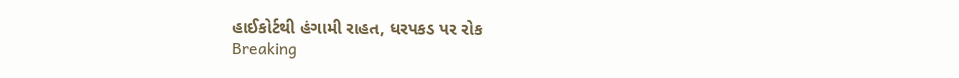હાઈકોર્ટથી હંગામી રાહત, ધરપકડ પર રોક
Breaking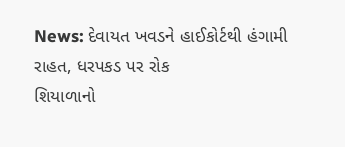News: દેવાયત ખવડને હાઈકોર્ટથી હંગામી રાહત, ધરપકડ પર રોક
શિયાળાનો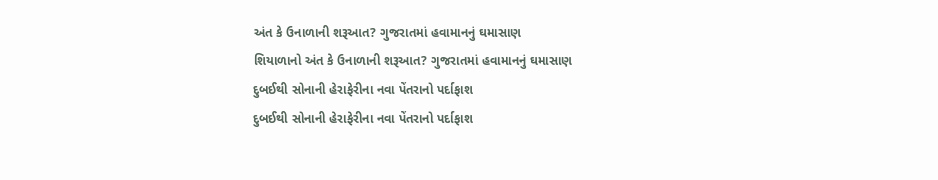અંત કે ઉનાળાની શરૂઆત? ગુજરાતમાં હવામાનનું ઘમાસાણ
શિયાળાનો અંત કે ઉનાળાની શરૂઆત? ગુજરાતમાં હવામાનનું ઘમાસાણ
દુબઈથી સોનાની હેરાફેરીના નવા પેંતરાનો પર્દાફાશ
દુબઈથી સોનાની હેરાફેરીના નવા પેંતરાનો પર્દાફાશ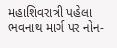મહાશિવરાત્રી પહેલા ભવનાથ માર્ગ પર નોન-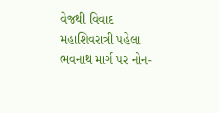વેજથી વિવાદ
મહાશિવરાત્રી પહેલા ભવનાથ માર્ગ પર નોન-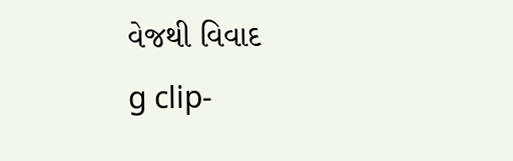વેજથી વિવાદ
g clip-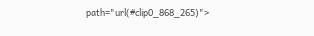path="url(#clip0_868_265)">